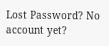Lost Password? No account yet?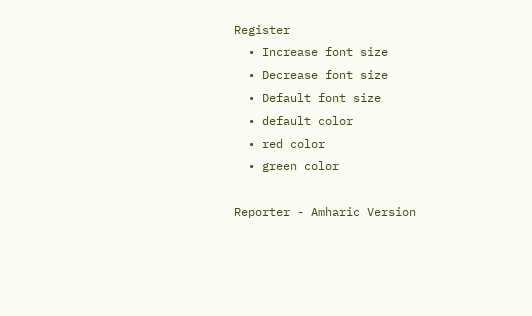Register
  • Increase font size
  • Decrease font size
  • Default font size
  • default color
  • red color
  • green color

Reporter - Amharic Version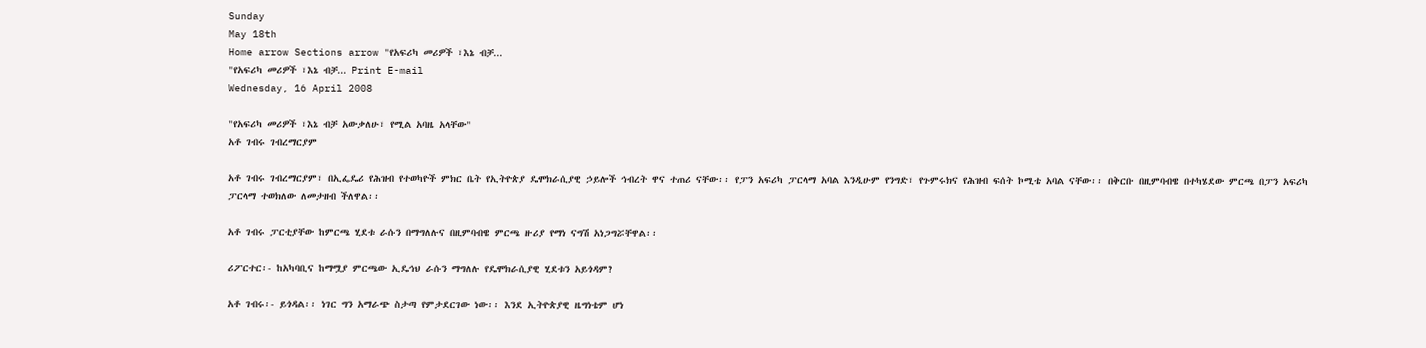Sunday
May 18th
Home arrow Sections arrow "የአፍሪካ መሪዎች ፣እኔ ብቻ...
"የአፍሪካ መሪዎች ፣እኔ ብቻ... Print E-mail
Wednesday, 16 April 2008

"የአፍሪካ መሪዎች ፣እኔ ብቻ አውቃለሁ፣ የሚል አባዜ አላቸው"
አቶ ገብሩ ገብረማርያም

አቶ ገብሩ ገብረማርያም፣ በኢፌዴሪ የሕዝብ የተወካዮች ምክር ቤት የኢትዮጵያ ዴሞክራሲያዊ ኃይሎች ኅብረት ዋና ተጠሪ ናቸው፡፡ የፓን አፍሪካ ፓርላማ አባል እንዲሁም የንግድ፣ የጉምሩክና የሕዝብ ፍሰት ኮሚቴ አባል ናቸው፡፡ በቅርቡ በዚምባብዌ በተካሄደው ምርጫ በፓን አፍሪካ ፓርላማ ተወክለው ለመታዘብ ችለዋል፡፡

አቶ ገብሩ ፓርቲያቸው ከምርጫ ሂደቱ ራሱን በማግለሉና በዚምባብዌ ምርጫ ዙሪያ የማነ ናግሽ አነጋግሯቸዋል፡፡

ሪፖርተር፡- ከአካባቢና ከማሟያ ምርጫው ኢዴኅህ ራሱን ማግለሉ የዴሞክራሲያዊ ሂደቱን አይጎዳም?

አቶ ገብሩ፡- ይጎዳል፡፡ ነገር ግን አማራጭ ስታጣ የምታደርገው ነው፡፡ እንደ ኢትዮጵያዊ ዜግነቴም ሆነ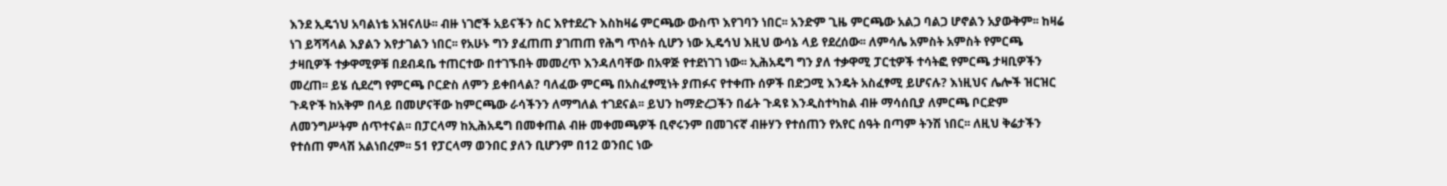እንደ ኢዴኀህ አባልነቴ አዝናለሁ፡፡ ብዙ ነገሮች አይናችን ስር እየተደረጉ እስከዛሬ ምርጫው ውስጥ እየገባን ነበር፡፡ አንድም ጊዜ ምርጫው አልጋ ባልጋ ሆኖልን አያውቅም፡፡ ከዛሬ ነገ ይሻሻላል እያልን እየታገልን ነበር፡፡ የአሁኑ ግን ያፈጠጠ ያገጠጠ የሕግ ጥሰት ሲሆን ነው ኢዴኅህ እዚህ ውሳኔ ላይ የደረሰው፡፡ ለምሳሌ አምስት አምስት የምርጫ ታዛቢዎች ተቃዋሚዎቹ በደብዳቤ ተጠርተው በተገኙበት መመረጥ እንዳለባቸው በአዋጅ የተደነገገ ነው፡፡ ኢሕአዴግ ግን ያለ ተቃዋሚ ፓርቲዎች ተሳትፎ የምርጫ ታዛቢዎችን መረጠ፡፡ ይሄ ሲደረግ የምርጫ ቦርድስ ለምን ይቀበላል? ባለፈው ምርጫ በአስፈፃሚነት ያጠፉና የተቀጡ ሰዎች በድጋሚ እንዴት አስፈፃሚ ይሆናሉ? እነዚህና ሌሎች ዝርዝር ጉዳዮች ከአቅም በላይ በመሆናቸው ከምርጫው ራሳችንን ለማግለል ተገደናል፡፡ ይህን ከማድረጋችን በፊት ጉዳዩ እንዲስተካከል ብዙ ማሳሰቢያ ለምርጫ ቦርድም ለመንግሥትም ሰጥተናል፡፡ በፓርላማ ከኢሕአዴግ በመቀጠል ብዙ መቀመጫዎች ቢኖሩንም በመገናኛ ብዙሃን የተሰጠን የአየር ሰዓት በጣም ትንሽ ነበር፡፡ ለዚህ ቅሬታችን የተሰጠ ምላሽ አልነበረም፡፡ 51 የፓርላማ ወንበር ያለን ቢሆንም በ12 ወንበር ነው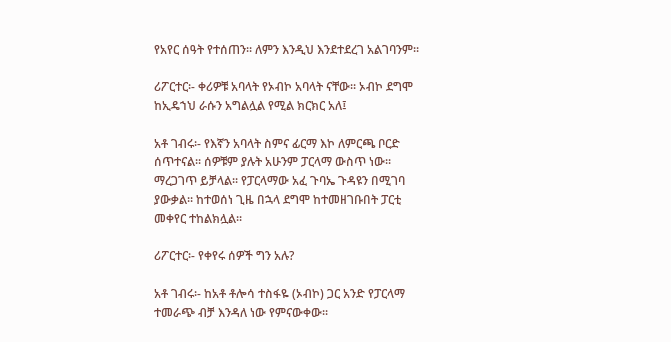የአየር ሰዓት የተሰጠን፡፡ ለምን እንዲህ እንደተደረገ አልገባንም፡፡

ሪፖርተር፡- ቀሪዎቹ አባላት የኦብኮ አባላት ናቸው፡፡ ኦብኮ ደግሞ ከኢዴኀህ ራሱን አግልሏል የሚል ክርክር አለ፤

አቶ ገብሩ፡- የእኛን አባላት ስምና ፊርማ እኮ ለምርጫ ቦርድ ሰጥተናል፡፡ ሰዎቹም ያሉት አሁንም ፓርላማ ውስጥ ነው፡፡ ማረጋገጥ ይቻላል፡፡ የፓርላማው አፈ ጉባኤ ጉዳዩን በሚገባ ያውቃል፡፡ ከተወሰነ ጊዜ በኋላ ደግሞ ከተመዘገቡበት ፓርቲ መቀየር ተከልክሏል፡፡

ሪፖርተር፡- የቀየሩ ሰዎች ግን አሉ?

አቶ ገብሩ፡- ከአቶ ቶሎሳ ተስፋዬ (ኦብኮ) ጋር አንድ የፓርላማ ተመራጭ ብቻ እንዳለ ነው የምናውቀው፡፡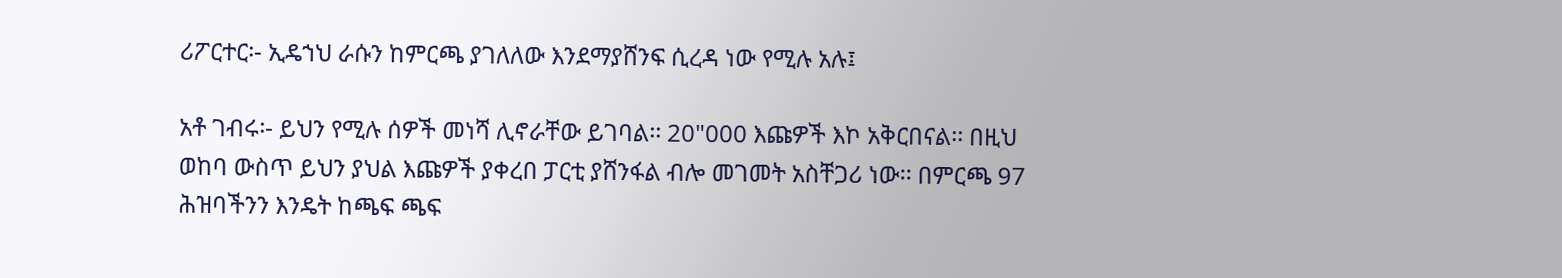ሪፖርተር፡- ኢዴኀህ ራሱን ከምርጫ ያገለለው እንደማያሸንፍ ሲረዳ ነው የሚሉ አሉ፤

አቶ ገብሩ፡- ይህን የሚሉ ሰዎች መነሻ ሊኖራቸው ይገባል፡፡ 20"000 እጩዎች እኮ አቅርበናል፡፡ በዚህ ወከባ ውስጥ ይህን ያህል እጩዎች ያቀረበ ፓርቲ ያሸንፋል ብሎ መገመት አስቸጋሪ ነው፡፡ በምርጫ 97 ሕዝባችንን እንዴት ከጫፍ ጫፍ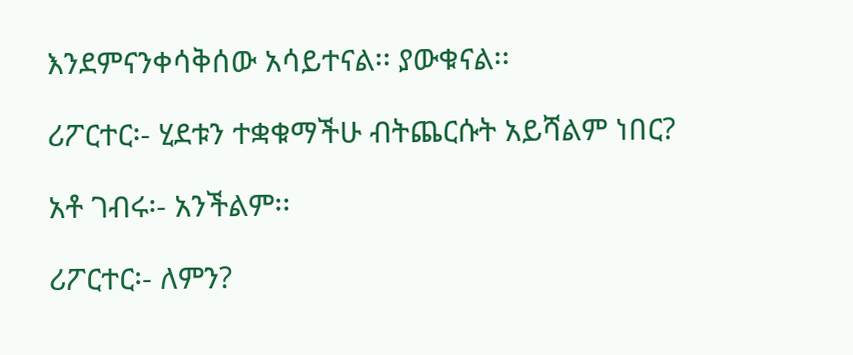እንደምናንቀሳቅሰው አሳይተናል፡፡ ያውቁናል፡፡

ሪፖርተር፡- ሂደቱን ተቋቁማችሁ ብትጨርሱት አይሻልም ነበር?

አቶ ገብሩ፡- አንችልም፡፡

ሪፖርተር፡- ለምን?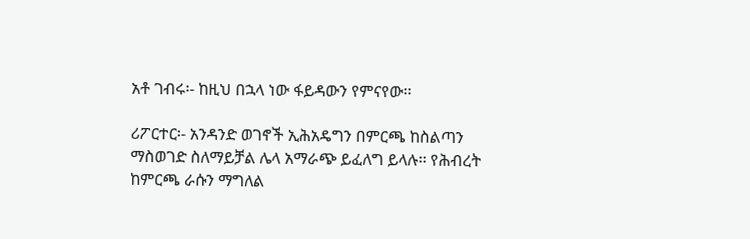አቶ ገብሩ፡- ከዚህ በኋላ ነው ፋይዳውን የምናየው፡፡

ሪፖርተር፡- አንዳንድ ወገኖች ኢሕአዴግን በምርጫ ከስልጣን ማስወገድ ስለማይቻል ሌላ አማራጭ ይፈለግ ይላሉ፡፡ የሕብረት ከምርጫ ራሱን ማግለል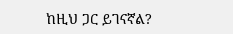ከዚህ ጋር ይገናኛል?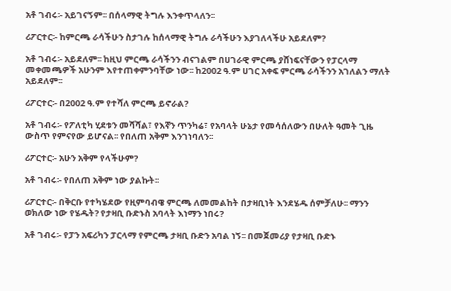አቶ ገብሩ፡- አይገናኝም፡፡ በሰላማዊ ትግሉ እንቀጥላለን፡፡

ሪፖርተር፡- ከምርጫ ራሳችሁን ስታገሉ ከሰላማዊ ትግሉ ራሳችሁን እያገለላችሁ አይደለም?

አቶ ገብሩ፡- አይደለም፡፡ ከዚህ ምርጫ ራሳችንን ብናገልም በሀገራዊ ምርጫ ያሸነፍናቸውን የፓርላማ መቀመጫዎች አሁንም እየተጠቀምንባቸው ነው፡፡ ከ2002 ዓ.ም ሀገር አቀፍ ምርጫ ራሳችንን አገለልን ማለት አይደለም፡፡

ሪፖርተር፡- በ2002 ዓ.ም የተሻለ ምርጫ ይኖራል?

አቶ ገብሩ፡- የፖለቲካ ሂደቱን መሻሻል፣ የእኛን ጥንካሬ፣ የአባላት ሁኔታ የመሳሰለውን በሁለት ዓመት ጊዜ ውስጥ የምናየው ይሆናል፡፡ የበለጠ አቅም እንገነባለን፡፡

ሪፖርተር፡- አሁን አቅም የላችሁም?

አቶ ገብሩ፡- የበለጠ አቅም ነው ያልኩት፡፡

ሪፖርተር፡- በቅርቡ የተካሄደው የዚምባብዌ ምርጫ ለመመልከት በታዛቢነት እንደሄዱ ሰምቻለሁ፡፡ ማንን ወክለው ነው የሄዱት? የታዛቢ ቡድኑስ አባላት እነማን ነበሩ?

አቶ ገብሩ፡- የፓን አፍሪካን ፓርላማ የምርጫ ታዛቢ ቡድን አባል ነኝ፡፡ በመጀመሪያ የታዛቢ ቡድኑ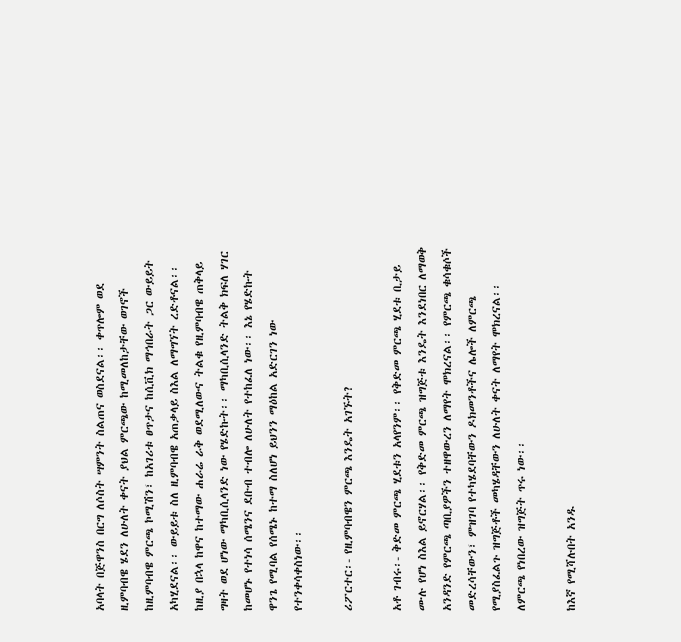አባላት በጅዋንስ በርግ ለሶስት ሣምንት ስልጠና ወስደናል፡፡ ቀጥሎም ወደ ዚምባብዌ ሄደን ለሁለት ቀናት ያህል ምርጫው ከሚመለከታቸው ወገኖች ከዚምባብዌ ምርጫ ኮሚሽን፣ ከአገሪቱ ፀጥታና ከሲቪክ ማኅበራት ጋር ውይይት አካሂደናል፡፡ ውይይቱ ስለ ዚምባብዌ አጠቃላይ ስእል ለማግኘት ረድቶናል፡፡ ከዚያ በኋላ ከዋና ከተማው ሐራሬ ራቅ ወደሚለውና ትልቁ የዚምባብዌ ጠቅላይ ግዛት ወደ ሆነው ማካቢሲላንድ ነው የሄድኩት፡፡ ማካቢሲላንድ ትልቅ ክፍለ ሃገር ከመሆኑ የተነሳ ሰሜንና ደቡብ ተብሎ ለሁለት የተከፈለ ነው፡፡ እኔ የሄድኩት ዋንጌ የሚባል የሰሜኑ ከተማ ስለሆነ ይህንን ማዕከል አድርገን ነው የተንቀሳቀስነው፡፡

ሪፖርተር፡- የዚምባብዌን ምርጫ እንዴት አገኙት?

አቶ ገብሩ፡- ቅድመ ምርጫ ሂደቱን አላየንም፡፡ የቅድመ ምርጫ ሂደቱ ቢታይ ሙሉ የሆነ ስእል ይኖርሃል፡፡ የቅድመ ምርጫ ዝግጅቱ እንዴት እንደነበር ለማወቅ አንዳንድ የምርጫ ጣቢያዎችን ተዘዋውረን ለማየት ሞክረናል፡፡ የምርጫ ቁሳቁሶች መድረሳቸውን፣ ምዝገባ የተካሄደባቸውን ዶክመንቶችና ሌሎች ለምርጫ የሚያስፈልጉ ዝግጅቶች መካሄዳቸውን ለሁለት ቀናት ለማየት ሞክረናል፡፡ ለምርጫ የነበረው ዝግጅት ጥሩ ነው፡፡

ከእኛ የሚሻሉበት አንዱ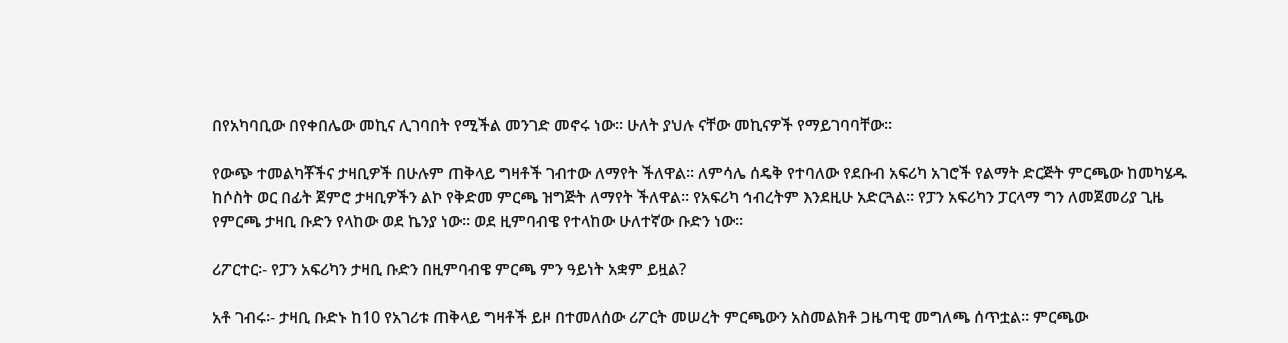በየአካባቢው በየቀበሌው መኪና ሊገባበት የሚችል መንገድ መኖሩ ነው፡፡ ሁለት ያህሉ ናቸው መኪናዎች የማይገባባቸው፡፡

የውጭ ተመልካቾችና ታዛቢዎች በሁሉም ጠቅላይ ግዛቶች ገብተው ለማየት ችለዋል፡፡ ለምሳሌ ሰዴቅ የተባለው የደቡብ አፍሪካ አገሮች የልማት ድርጅት ምርጫው ከመካሄዱ ከሶስት ወር በፊት ጀምሮ ታዛቢዎችን ልኮ የቅድመ ምርጫ ዝግጅት ለማየት ችለዋል፡፡ የአፍሪካ ኅብረትም እንደዚሁ አድርጓል፡፡ የፓን አፍሪካን ፓርላማ ግን ለመጀመሪያ ጊዜ የምርጫ ታዛቢ ቡድን የላከው ወደ ኬንያ ነው፡፡ ወደ ዚምባብዌ የተላከው ሁለተኛው ቡድን ነው፡፡

ሪፖርተር፡- የፓን አፍሪካን ታዛቢ ቡድን በዚምባብዌ ምርጫ ምን ዓይነት አቋም ይዟል?

አቶ ገብሩ፡- ታዛቢ ቡድኑ ከ10 የአገሪቱ ጠቅላይ ግዛቶች ይዞ በተመለሰው ሪፖርት መሠረት ምርጫውን አስመልክቶ ጋዜጣዊ መግለጫ ሰጥቷል፡፡ ምርጫው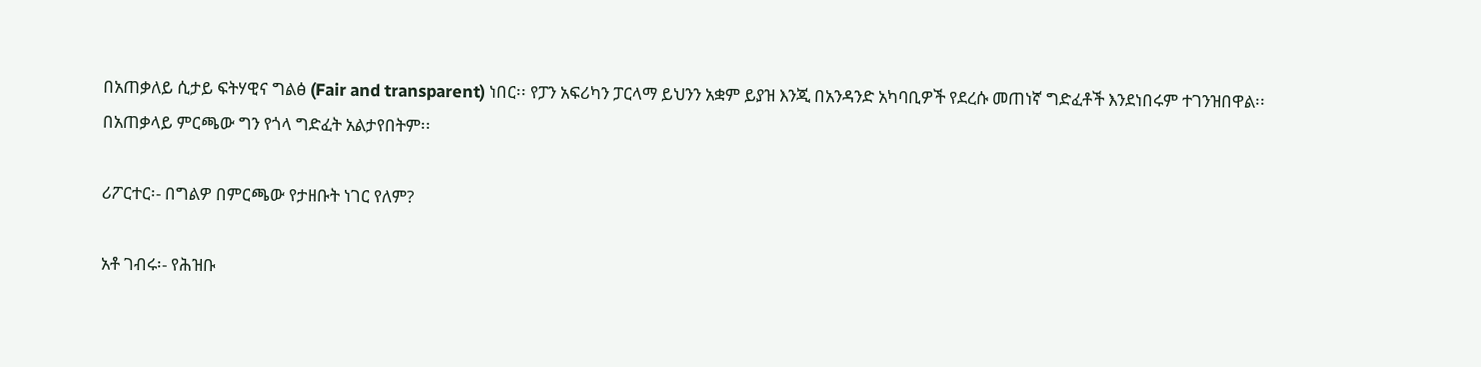በአጠቃለይ ሲታይ ፍትሃዊና ግልፅ (Fair and transparent) ነበር፡፡ የፓን አፍሪካን ፓርላማ ይህንን አቋም ይያዝ እንጂ በአንዳንድ አካባቢዎች የደረሱ መጠነኛ ግድፈቶች እንደነበሩም ተገንዝበዋል፡፡ በአጠቃላይ ምርጫው ግን የጎላ ግድፈት አልታየበትም፡፡

ሪፖርተር፡- በግልዎ በምርጫው የታዘቡት ነገር የለም?

አቶ ገብሩ፡- የሕዝቡ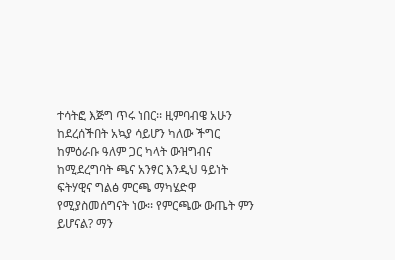ተሳትፎ እጅግ ጥሩ ነበር፡፡ ዚምባብዌ አሁን ከደረሰችበት አኳያ ሳይሆን ካለው ችግር ከምዕራቡ ዓለም ጋር ካላት ውዝግብና ከሚደረግባት ጫና አንፃር እንዲህ ዓይነት ፍትሃዊና ግልፅ ምርጫ ማካሄድዋ የሚያስመሰግናት ነው፡፡ የምርጫው ውጤት ምን ይሆናል? ማን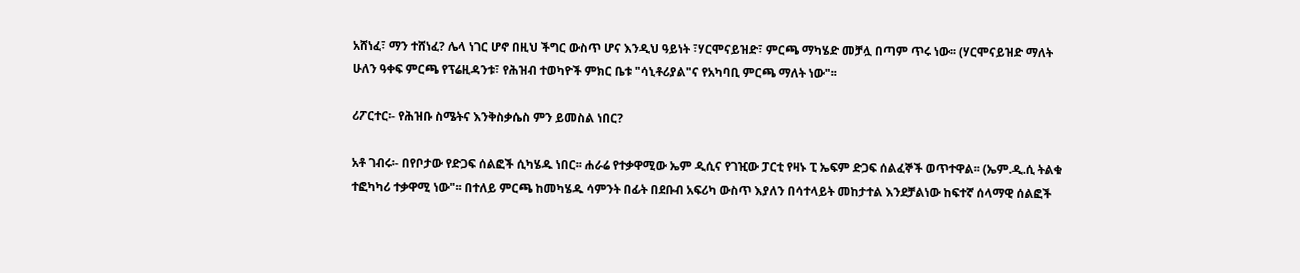አሸነፈ፣ ማን ተሸነፈ? ሌላ ነገር ሆኖ በዚህ ችግር ውስጥ ሆና እንዲህ ዓይነት ፣ሃርሞናይዝድ፣ ምርጫ ማካሄድ መቻሏ በጣም ጥሩ ነው፡፡ (ሃርሞናይዝድ ማለት ሁለን ዓቀፍ ምርጫ የፕሬዚዳንቱ፣ የሕዝብ ተወካዮች ምክር ቤቱ "ሳኒቶሪያል"ና የአካባቢ ምርጫ ማለት ነው"፡፡

ሪፖርተር፡- የሕዝቡ ስሜትና እንቅስቃሴስ ምን ይመስል ነበር?

አቶ ገብሩ፡- በየቦታው የድጋፍ ሰልፎች ሲካሄዱ ነበር፡፡ ሐራሬ የተቃዋሚው ኤም ዲሲና የገዢው ፓርቲ የዛኑ ፒ ኤፍም ድጋፍ ሰልፈኞች ወጥተዋል፡፡ (ኤም.ዲ.ሲ ትልቁ ተፎካካሪ ተቃዋሚ ነው"፡፡ በተለይ ምርጫ ከመካሄዱ ሳምንት በፊት በደቡብ አፍሪካ ውስጥ እያለን በሳተላይት መከታተል እንደቻልነው ከፍተኛ ሰላማዊ ሰልፎች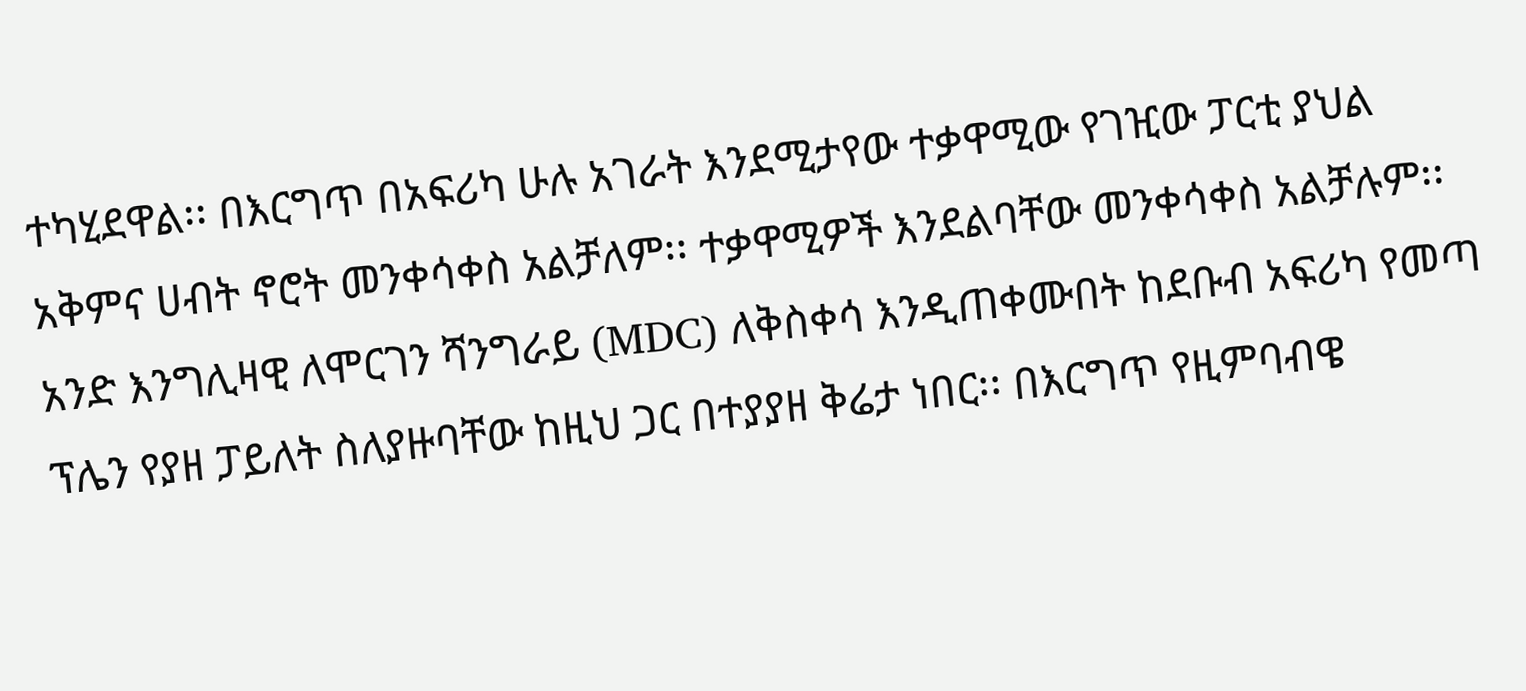ተካሂደዋል፡፡ በእርግጥ በአፍሪካ ሁሉ አገራት እንደሚታየው ተቃዋሚው የገዢው ፓርቲ ያህል አቅምና ሀብት ኖሮት መንቀሳቀስ አልቻለም፡፡ ተቃዋሚዎች እንደልባቸው መንቀሳቀስ አልቻሉም፡፡ አንድ እንግሊዛዊ ለሞርገን ሻንግራይ (MDC) ለቅስቀሳ እንዲጠቀሙበት ከደቡብ አፍሪካ የመጣ ፕሌን የያዘ ፓይለት ስለያዙባቸው ከዚህ ጋር በተያያዘ ቅሬታ ነበር፡፡ በእርግጥ የዚምባብዌ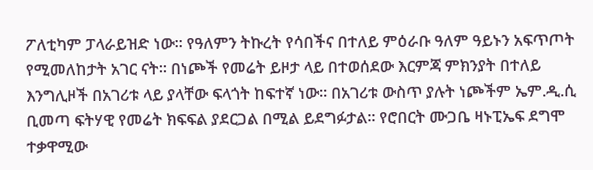ፖለቲካም ፓላራይዝድ ነው፡፡ የዓለምን ትኩረት የሳበችና በተለይ ምዕራቡ ዓለም ዓይኑን አፍጥጦት የሚመለከታት አገር ናት፡፡ በነጮች የመሬት ይዞታ ላይ በተወሰደው እርምጃ ምክንያት በተለይ እንግሊዞች በአገሪቱ ላይ ያላቸው ፍላጎት ከፍተኛ ነው፡፡ በአገሪቱ ውስጥ ያሉት ነጮችም ኤም.ዲ.ሲ ቢመጣ ፍትሃዊ የመሬት ክፍፍል ያደርጋል በሚል ይደግፉታል፡፡ የሮበርት ሙጋቤ ዛኑፒኤፍ ደግሞ ተቃዋሚው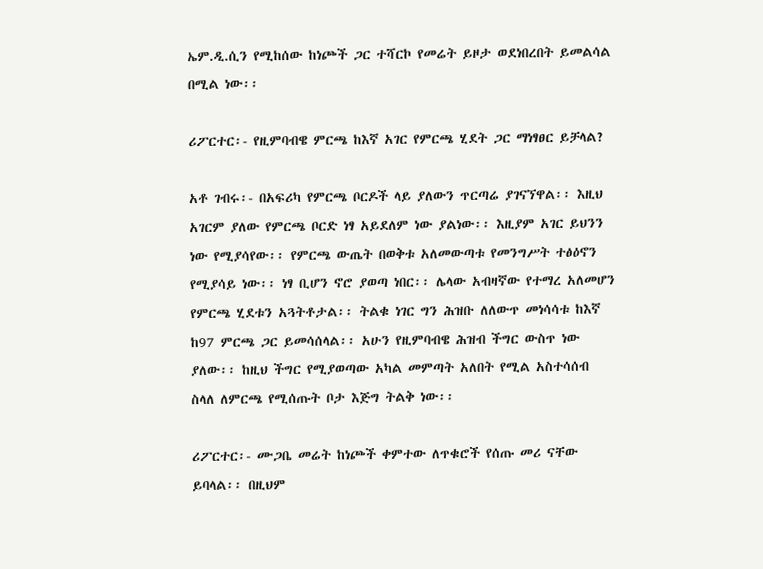ኤም.ዲ.ሲን የሚከሰው ከነጮች ጋር ተሻርኮ የመሬት ይዞታ ወደነበረበት ይመልሳል በሚል ነው፡፡

ሪፖርተር፡- የዚምባብዌ ምርጫ ከእኛ አገር የምርጫ ሂደት ጋር ማነፃፀር ይቻላል?

አቶ ገብሩ፡- በአፍሪካ የምርጫ ቦርዶች ላይ ያለውን ጥርጣሬ ያገናኘዋል፡፡ እዚህ አገርም ያለው የምርጫ ቦርድ ነፃ አይደለም ነው ያልነው፡፡ እዚያም አገር ይህንን ነው የሚያሳየው፡፡ የምርጫ ውጤት በወቅቱ አለመውጣቱ የመንግሥት ተፅዕኖን የሚያሳይ ነው፡፡ ነፃ ቢሆን ኖሮ ያወጣ ነበር፡፡ ሌላው አብዛኛው የተማረ አለመሆን የምርጫ ሂደቱን አጓትቶታል፡፡ ትልቁ ነገር ግን ሕዝቡ ለለውጥ መነሳሳቱ ከእኛ ከ97 ምርጫ ጋር ይመሳሰላል፡፡ አሁን የዚምባብዌ ሕዝብ ችግር ውስጥ ነው ያለው፡፡ ከዚህ ችግር የሚያወጣው አካል መምጣት አለበት የሚል አስተሳሰብ ስላለ ለምርጫ የሚሰጡት ቦታ እጅግ ትልቅ ነው፡፡

ሪፖርተር፡- ሙጋቤ መሬት ከነጮች ቀምተው ለጥቁሮች የሰጡ መሪ ናቸው ይባላል፡፡ በዚህም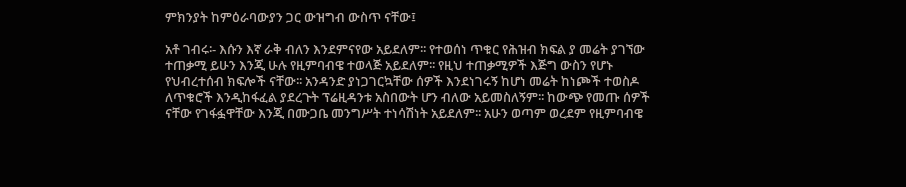ምክንያት ከምዕራባውያን ጋር ውዝግብ ውስጥ ናቸው፤

አቶ ገብሩ፡- እሱን እኛ ራቅ ብለን እንደምናየው አይደለም፡፡ የተወሰነ ጥቁር የሕዝብ ክፍል ያ መሬት ያገኘው ተጠቃሚ ይሁን እንጂ ሁሉ የዚምባብዌ ተወላጅ አይደለም፡፡ የዚህ ተጠቃሚዎች እጅግ ውስን የሆኑ የህብረተሰብ ክፍሎች ናቸው፡፡ አንዳንድ ያነጋገርኳቸው ሰዎች እንደነገሩኝ ከሆነ መሬት ከነጮች ተወስዶ ለጥቁሮች እንዲከፋፈል ያደረጉት ፕሬዚዳንቱ አስበውት ሆን ብለው አይመስለኝም፡፡ ከውጭ የመጡ ሰዎች ናቸው የገፋፏዋቸው እንጂ በሙጋቤ መንግሥት ተነሳሽነት አይደለም፡፡ አሁን ወጣም ወረደም የዚምባብዌ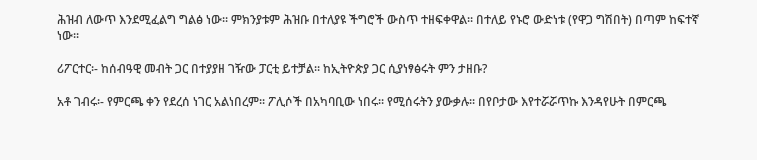ሕዝብ ለውጥ እንደሚፈልግ ግልፅ ነው፡፡ ምክንያቱም ሕዝቡ በተለያዩ ችግሮች ውስጥ ተዘፍቀዋል፡፡ በተለይ የኑሮ ውድነቱ (የዋጋ ግሽበት) በጣም ከፍተኛ ነው፡፡

ሪፖርተር፡- ከሰብዓዊ መብት ጋር በተያያዘ ገዥው ፓርቲ ይተቻል፡፡ ከኢትዮጵያ ጋር ሲያነፃፅሩት ምን ታዘቡ?

አቶ ገብሩ፡- የምርጫ ቀን የደረሰ ነገር አልነበረም፡፡ ፖሊሶች በአካባቢው ነበሩ፡፡ የሚሰሩትን ያውቃሉ፡፡ በየቦታው እየተሯሯጥኩ እንዳየሁት በምርጫ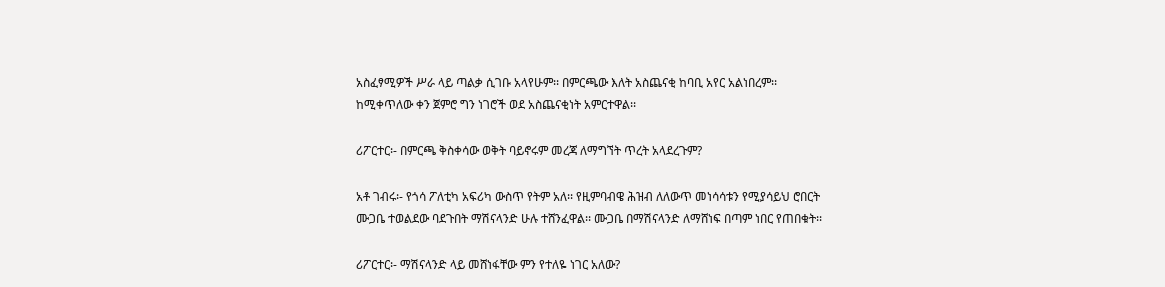አስፈፃሚዎች ሥራ ላይ ጣልቃ ሲገቡ አላየሁም፡፡ በምርጫው እለት አስጨናቂ ከባቢ አየር አልነበረም፡፡ ከሚቀጥለው ቀን ጀምሮ ግን ነገሮች ወደ አስጨናቂነት አምርተዋል፡፡

ሪፖርተር፡- በምርጫ ቅስቀሳው ወቅት ባይኖሩም መረጃ ለማግኘት ጥረት አላደረጉም?

አቶ ገብሩ፡- የጎሳ ፖለቲካ አፍሪካ ውስጥ የትም አለ፡፡ የዚምባብዌ ሕዝብ ለለውጥ መነሳሳቱን የሚያሳይህ ሮበርት ሙጋቤ ተወልደው ባደጉበት ማሽናላንድ ሁሉ ተሸንፈዋል፡፡ ሙጋቤ በማሽናላንድ ለማሸነፍ በጣም ነበር የጠበቁት፡፡

ሪፖርተር፡- ማሽናላንድ ላይ መሸነፋቸው ምን የተለዬ ነገር አለው?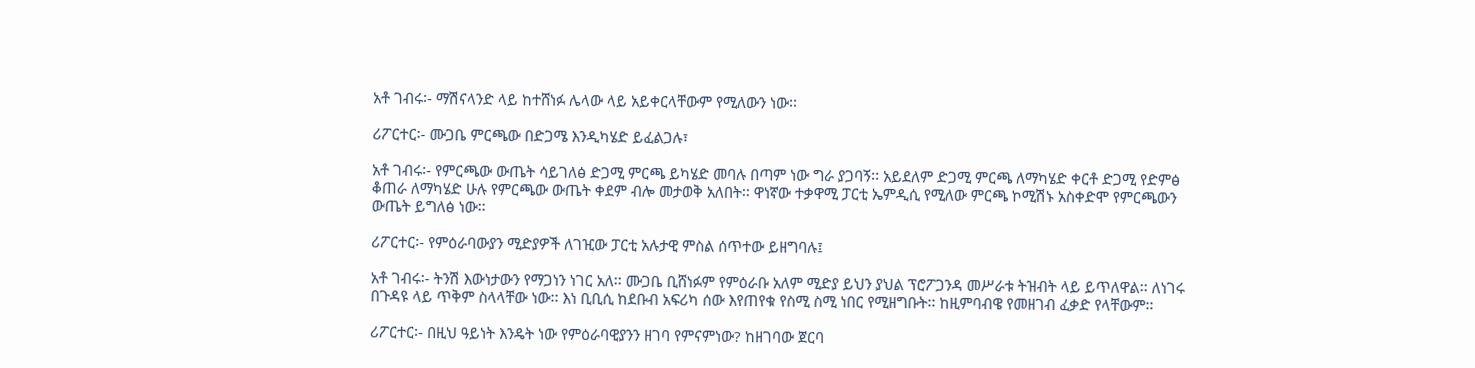አቶ ገብሩ፡- ማሽናላንድ ላይ ከተሸነፉ ሌላው ላይ አይቀርላቸውም የሚለውን ነው፡፡

ሪፖርተር፡- ሙጋቤ ምርጫው በድጋሜ እንዲካሄድ ይፈልጋሉ፣

አቶ ገብሩ፡- የምርጫው ውጤት ሳይገለፅ ድጋሚ ምርጫ ይካሄድ መባሉ በጣም ነው ግራ ያጋባኝ፡፡ አይደለም ድጋሚ ምርጫ ለማካሄድ ቀርቶ ድጋሚ የድምፅ ቆጠራ ለማካሄድ ሁሉ የምርጫው ውጤት ቀደም ብሎ መታወቅ አለበት፡፡ ዋነኛው ተቃዋሚ ፓርቲ ኤምዲሲ የሚለው ምርጫ ኮሚሽኑ አስቀድሞ የምርጫውን ውጤት ይግለፅ ነው፡፡

ሪፖርተር፡- የምዕራባውያን ሚድያዎች ለገዢው ፓርቲ አሉታዊ ምስል ሰጥተው ይዘግባሉ፤

አቶ ገብሩ፡- ትንሽ እውነታውን የማጋነን ነገር አለ፡፡ ሙጋቤ ቢሸነፉም የምዕራቡ አለም ሚድያ ይህን ያህል ፕሮፖጋንዳ መሥራቱ ትዝብት ላይ ይጥለዋል፡፡ ለነገሩ በጉዳዩ ላይ ጥቅም ስላላቸው ነው፡፡ እነ ቢቢሲ ከደቡብ አፍሪካ ሰው እየጠየቁ የስሚ ስሚ ነበር የሚዘግቡት፡፡ ከዚምባብዌ የመዘገብ ፈቃድ የላቸውም፡፡

ሪፖርተር፡- በዚህ ዓይነት እንዴት ነው የምዕራባዊያንን ዘገባ የምናምነው? ከዘገባው ጀርባ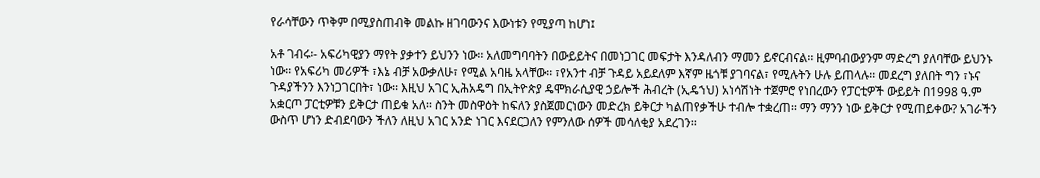የራሳቸውን ጥቅም በሚያስጠብቅ መልኩ ዘገባውንና እውነቱን የሚያጣ ከሆነ፤

አቶ ገብሩ፡- አፍሪካዊያን ማየት ያቃተን ይህንን ነው፡፡ አለመግባባትን በውይይትና በመነጋገር መፍታት እንዳለብን ማመን ይኖርብናል፡፡ ዚምባብውያንም ማድረግ ያለባቸው ይህንኑ ነው፡፡ የአፍሪካ መሪዎች ፣እኔ ብቻ አውቃለሁ፣ የሚል አባዜ አላቸው፡፡ ፣የአንተ ብቻ ጉዳይ አይደለም እኛም ዜጎቹ ያገባናል፣ የሚሉትን ሁሉ ይጠላሉ፡፡ መደረግ ያለበት ግን ፣ኑና ጉዳያችንን እንነጋገርበት፣ ነው፡፡ እዚህ አገር ኢሕአዴግ በኢትዮጵያ ዴሞክራሲያዊ ኃይሎች ሕብረት (ኢዴኀህ) አነሳሽነት ተጀምሮ የነበረውን የፓርቲዎች ውይይት በ1998 ዓ.ም አቋርጦ ፓርቲዎቹን ይቅርታ ጠይቁ አለ፡፡ ስንት መስዋዕት ከፍለን ያስጀመርነውን መድረክ ይቅርታ ካልጠየቃችሁ ተብሎ ተቋረጠ፡፡ ማን ማንን ነው ይቅርታ የሚጠይቀው? አገራችን ውስጥ ሆነን ድብደባውን ችለን ለዚህ አገር አንድ ነገር እናደርጋለን የምንለው ሰዎች መሳለቂያ አደረገን፡፡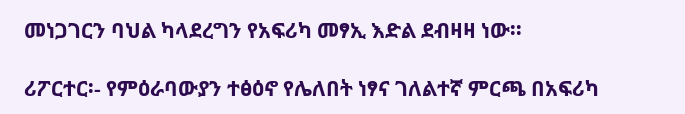መነጋገርን ባህል ካላደረግን የአፍሪካ መፃኢ እድል ደብዛዛ ነው፡፡

ሪፖርተር፡- የምዕራባውያን ተፅዕኖ የሌለበት ነፃና ገለልተኛ ምርጫ በአፍሪካ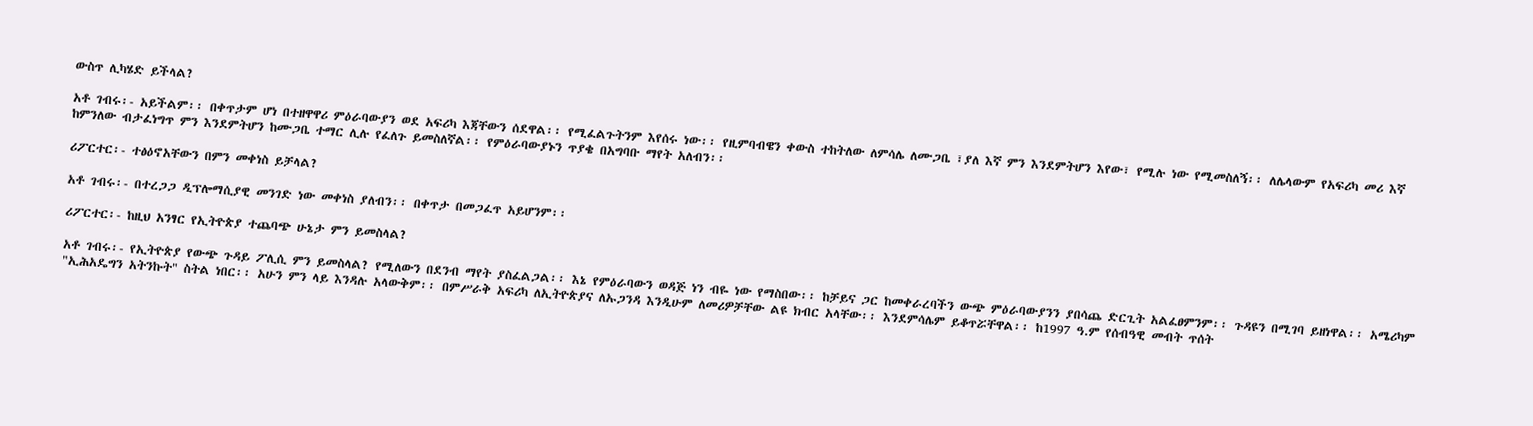ውስጥ ሊካሄድ ይችላል?

አቶ ገብሩ፡- አይችልም፡፡ በቀጥታም ሆነ በተዘዋዋሪ ምዕራባውያን ወደ አፍሪካ እጃቸውን ሰደዋል፡፡ የሚፈልጉትንም እየሰሩ ነው፡፡ የዚምባብዌን ቀውስ ተከትለው ለምሳሌ ለሙጋቤ ፣ያለ እኛ ምን እንደምትሆን እየው፣ የሚሉ ነው የሚመስለኝ፡፡ ለሌላውም የአፍሪካ መሪ እኛ ከምንለው ብታፈነግጥ ምን እንደምትሆን ከሙጋቤ ተማር ሊሉ የፈለጉ ይመስለኛል፡፡ የምዕራባውያኑን ጥያቄ በአግባቡ ማየት አለብን፡፡

ሪፖርተር፡- ተፅዕኖአቸውን በምን መቀነስ ይቻላል?

አቶ ገብሩ፡- በተረጋጋ ዲፕሎማሲያዊ መንገድ ነው መቀነስ ያለብን፡፡ በቀጥታ በመጋፈጥ አይሆንም፡፡

ሪፖርተር፡- ከዚህ አንፃር የኢትዮጵያ ተጨባጭ ሁኔታ ምን ይመስላል?

አቶ ገብሩ፡- የኢትዮጵያ የውጭ ጉዳይ ፖሊሲ ምን ይመስላል? የሚለውን በደንብ ማየት ያስፈልጋል፡፡ እኔ የምዕራባውን ወዳጅ ነን ብዬ ነው የማስበው፡፡ ከቻይና ጋር ከመቀራረባችን ውጭ ምዕራባውያንን ያበሳጨ ድርጊት አልፈፀምንም፡፡ ጉዳዩን በሚገባ ይዘነዋል፡፡ አሜሪካም "ኢሕአዴግን አትንኩት" ስትል ነበር፡፡ አሁን ምን ላይ እንዳሉ አላውቅም፡፡ በምሥራቅ አፍሪካ ለኢትዮጵያና ለኡጋንዳ እንዲሁም ለመሪዎቻቸው ልዩ ክብር አላቸው፡፡ እንደምሳሌም ይቆጥሯቸዋል፡፡ ከ1997 ዓ.ም የሰብዓዊ መብት ጥሰት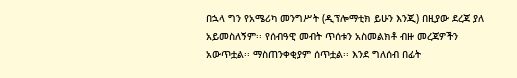በኋላ ግን የአሜሪካ መንግሥት (ዲፕሎማቲክ ይሁን እንጂ) በዚያው ደረጃ ያለ አይመስለኝም፡፡ የሰብዓዊ መብት ጥሰቱን አስመልክቶ ብዙ መረጃዎችን አውጥቷል፡፡ ማስጠንቀቂያም ሰጥቷል፡፡ እንደ ግለሰብ በፊት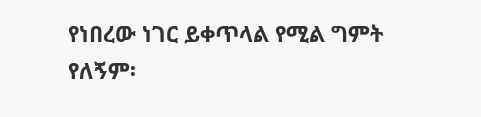የነበረው ነገር ይቀጥላል የሚል ግምት የለኝም፡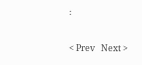፡


< Prev   Next >